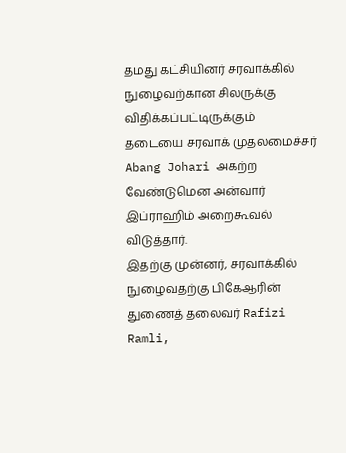தமது கட்சியினர் சரவாக்கில் நுழைவற்கான சிலருக்கு விதிக்கப்பட்டிருக்கும் தடையை சரவாக் முதலமைச்சர் Abang Johari அகற்ற வேண்டுமென அன்வார் இப்ராஹிம் அறைகூவல் விடுத்தார்.
இதற்கு முன்னர், சரவாக்கில் நுழைவதற்கு பிகேஆரின் துணைத் தலைவர் Rafizi Ramli,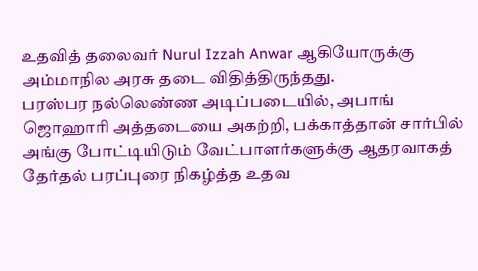உதவித் தலைவர் Nurul Izzah Anwar ஆகியோருக்கு அம்மாநில அரசு தடை விதித்திருந்தது.
பரஸ்பர நல்லெண்ண அடிப்படையில், அபாங் ஜொஹாரி அத்தடையை அகற்றி, பக்காத்தான் சார்பில் அங்கு போட்டியிடும் வேட்பாளர்களுக்கு ஆதரவாகத் தேர்தல் பரப்புரை நிகழ்த்த உதவ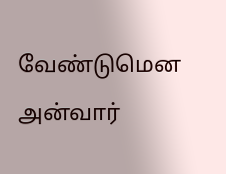வேண்டுமென அன்வார்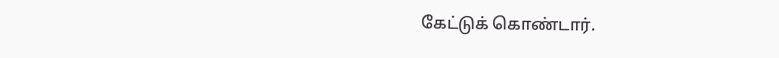கேட்டுக் கொண்டார்.